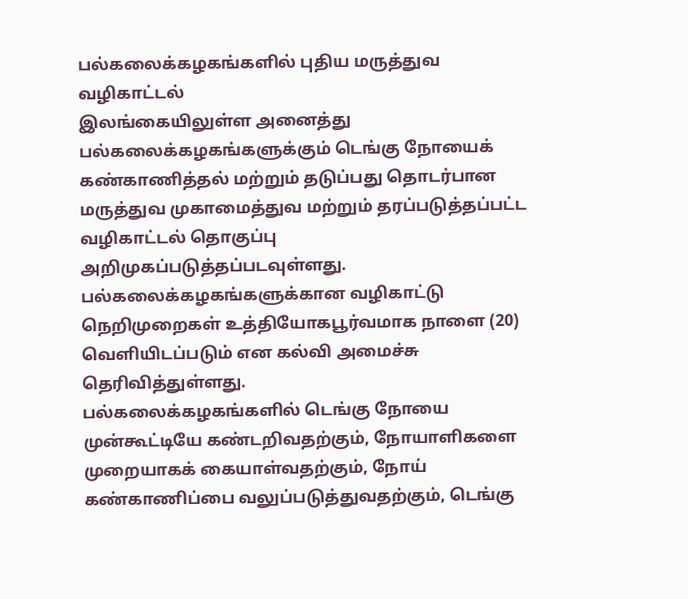பல்கலைக்கழகங்களில் புதிய மருத்துவ வழிகாட்டல்
இலங்கையிலுள்ள அனைத்து பல்கலைக்கழகங்களுக்கும் டெங்கு நோயைக் கண்காணித்தல் மற்றும் தடுப்பது தொடர்பான மருத்துவ முகாமைத்துவ மற்றும் தரப்படுத்தப்பட்ட வழிகாட்டல் தொகுப்பு அறிமுகப்படுத்தப்படவுள்ளது.
பல்கலைக்கழகங்களுக்கான வழிகாட்டு நெறிமுறைகள் உத்தியோகபூர்வமாக நாளை (20) வெளியிடப்படும் என கல்வி அமைச்சு தெரிவித்துள்ளது.
பல்கலைக்கழகங்களில் டெங்கு நோயை முன்கூட்டியே கண்டறிவதற்கும், நோயாளிகளை முறையாகக் கையாள்வதற்கும், நோய் கண்காணிப்பை வலுப்படுத்துவதற்கும், டெங்கு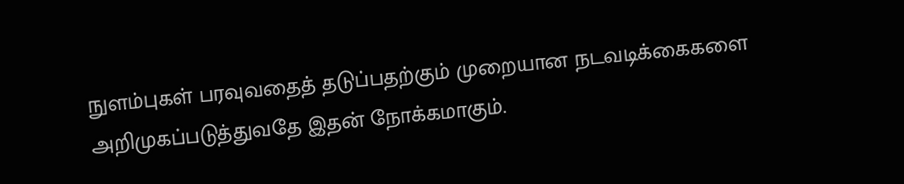நுளம்புகள் பரவுவதைத் தடுப்பதற்கும் முறையான நடவடிக்கைகளை அறிமுகப்படுத்துவதே இதன் நோக்கமாகும்.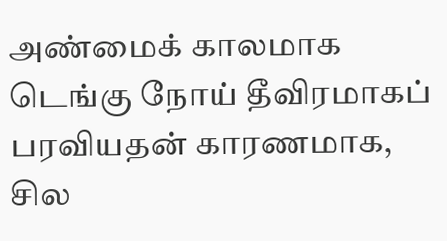அண்மைக் காலமாக டெங்கு நோய் தீவிரமாகப் பரவியதன் காரணமாக, சில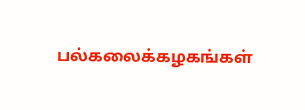பல்கலைக்கழகங்கள்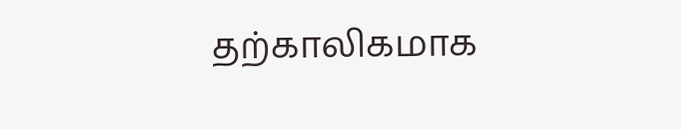தற்காலிகமாக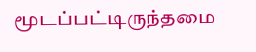மூடப்பட்டிருந்தமை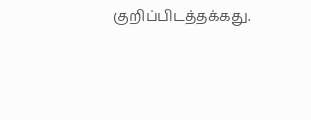குறிப்பிடத்தக்கது.